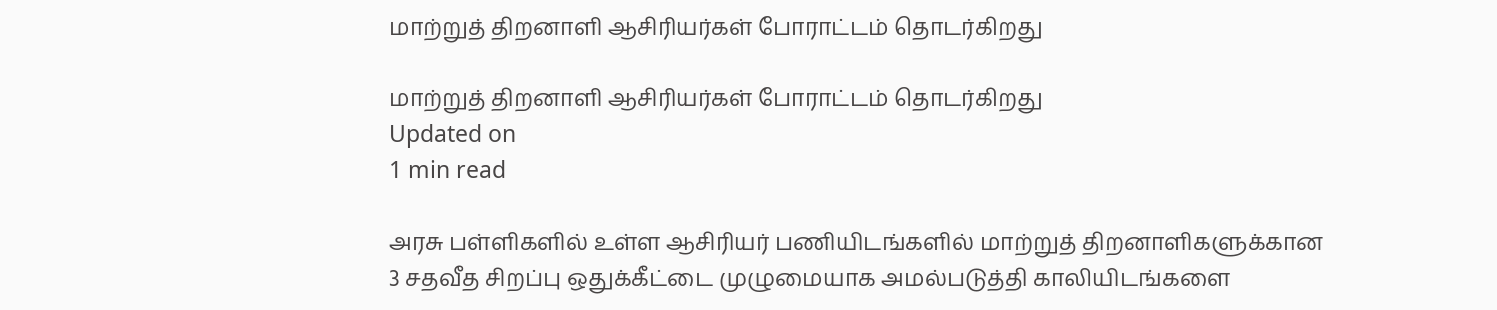மாற்றுத் திறனாளி ஆசிரியர்கள் போராட்டம் தொடர்கிறது

மாற்றுத் திறனாளி ஆசிரியர்கள் போராட்டம் தொடர்கிறது
Updated on
1 min read

அரசு பள்ளிகளில் உள்ள ஆசிரியர் பணியிடங்களில் மாற்றுத் திறனாளிகளுக்கான 3 சதவீத சிறப்பு ஒதுக்கீட்டை முழுமையாக அமல்படுத்தி காலியிடங்களை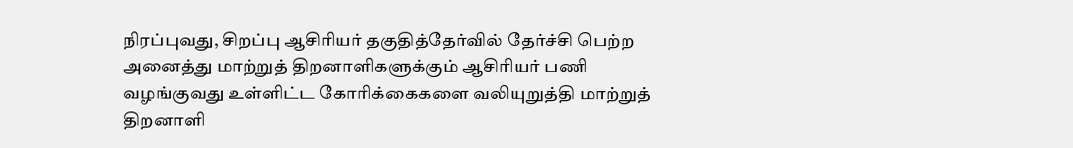நிரப்புவது, சிறப்பு ஆசிரியர் தகுதித்தேர்வில் தேர்ச்சி பெற்ற அனைத்து மாற்றுத் திறனாளிகளுக்கும் ஆசிரியர் பணி வழங்குவது உள்ளிட்ட கோரிக்கைகளை வலியுறுத்தி மாற்றுத் திறனாளி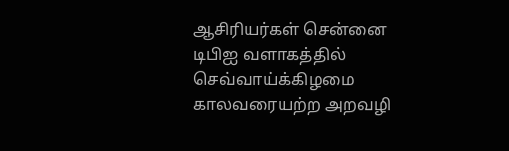ஆசிரியர்கள் சென்னை டிபிஐ வளாகத்தில் செவ்வாய்க்கிழமை காலவரையற்ற அறவழி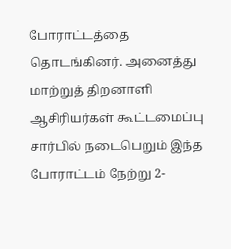போராட்டத்தை தொடங்கினர். அனைத்து மாற்றுத் திறனாளி ஆசிரியர்கள் கூட்டமைப்பு சார்பில் நடைபெறும் இந்த போராட்டம் நேற்று 2-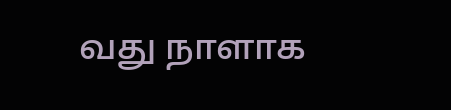வது நாளாக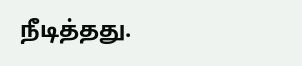நீடித்தது.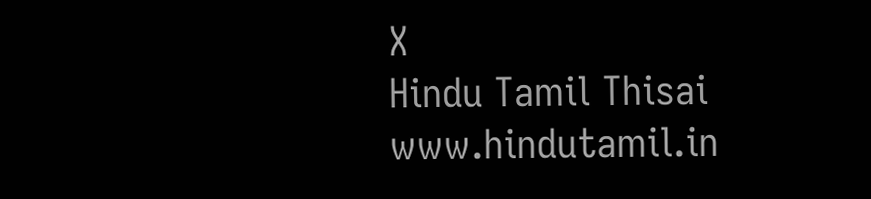X
Hindu Tamil Thisai
www.hindutamil.in